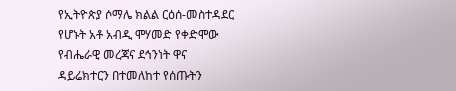የኢትዮጵያ ሶማሌ ክልል ርዕሰ-መስተዳደር የሆኑት አቶ አብዲ ሞሃመድ የቀድሞው የብሔራዊ መረጃና ደኅንነት ዋና ዳይሬክተርን በተመለከተ የሰጡትን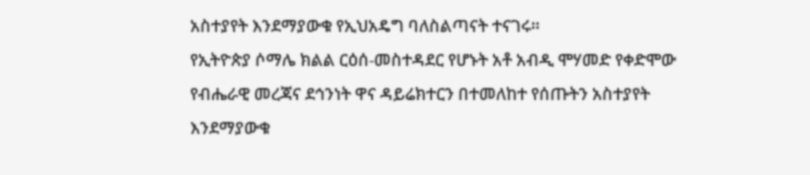አስተያየት እንደማያውቁ የኢህአዴግ ባለስልጣናት ተናገሩ።
የኢትዮጵያ ሶማሌ ክልል ርዕሰ-መስተዳደር የሆኑት አቶ አብዲ ሞሃመድ የቀድሞው የብሔራዊ መረጃና ደኅንነት ዋና ዳይሬክተርን በተመለከተ የሰጡትን አስተያየት እንደማያውቁ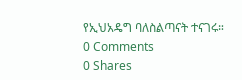የኢህአዴግ ባለስልጣናት ተናገሩ።
0 Comments
0 Shares